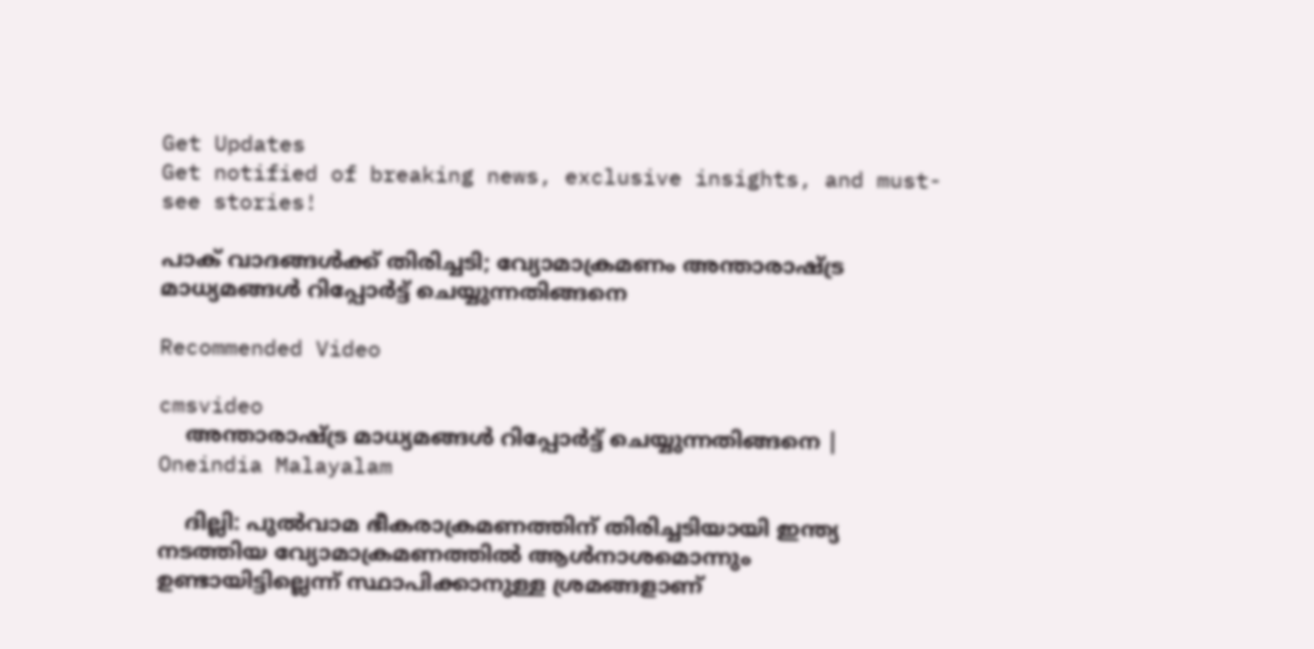Get Updates
Get notified of breaking news, exclusive insights, and must-see stories!

പാക് വാദങ്ങള്‍ക്ക് തിരിച്ചടി; വ്യോമാക്രമണം അന്താരാഷ്ട്ര മാധ്യമങ്ങള്‍ റിപ്പോര്‍ട്ട് ചെയ്യുന്നതിങ്ങനെ

Recommended Video

cmsvideo
    അന്താരാഷ്ട്ര മാധ്യമങ്ങള്‍ റിപ്പോര്‍ട്ട് ചെയ്യുന്നതിങ്ങനെ | Oneindia Malayalam

    ദില്ലി: പുല്‍വാമ ഭീകരാക്രമണത്തിന് തിരിച്ചടിയായി ഇന്ത്യ നടത്തിയ വ്യോമാക്രമണത്തില്‍ ആള്‍നാശമൊന്നും ഉണ്ടായിട്ടില്ലെന്ന് സ്ഥാപിക്കാനുള്ള ശ്രമങ്ങളാണ്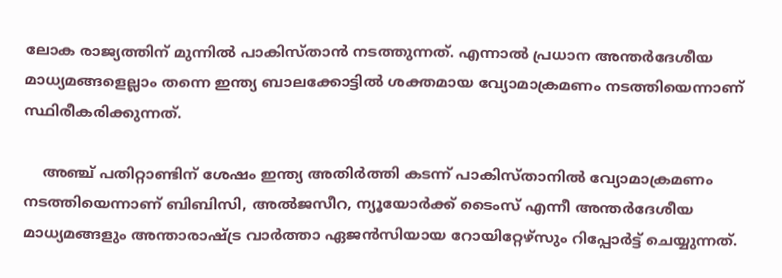ലോക രാജ്യത്തിന് മുന്നില്‍ പാകിസ്താന്‍ നടത്തുന്നത്. എന്നാല്‍ പ്രധാന അന്തര്‍ദേശീയ മാധ്യമങ്ങളെല്ലാം തന്നെ ഇന്ത്യ ബാലക്കോട്ടില്‍ ശക്തമായ വ്യോമാക്രമണം നടത്തിയെന്നാണ് സ്ഥിരീകരിക്കുന്നത്.

    അഞ്ച് പതിറ്റാണ്ടിന് ശേഷം ഇന്ത്യ അതിര്‍ത്തി കടന്ന് പാകിസ്താനില്‍ വ്യോമാക്രമണം നടത്തിയെന്നാണ് ബിബിസി, അല്‍ജസീറ, ന്യൂയോര്‍ക്ക് ടൈംസ് എന്നീ അന്തര്‍ദേശീയ മാധ്യമങ്ങളും അന്താരാഷ്ട്ര വാര്‍ത്താ ഏജന്‍സിയായ റോയിറ്റേഴ്സും റിപ്പോര്‍ട്ട് ചെയ്യുന്നത്.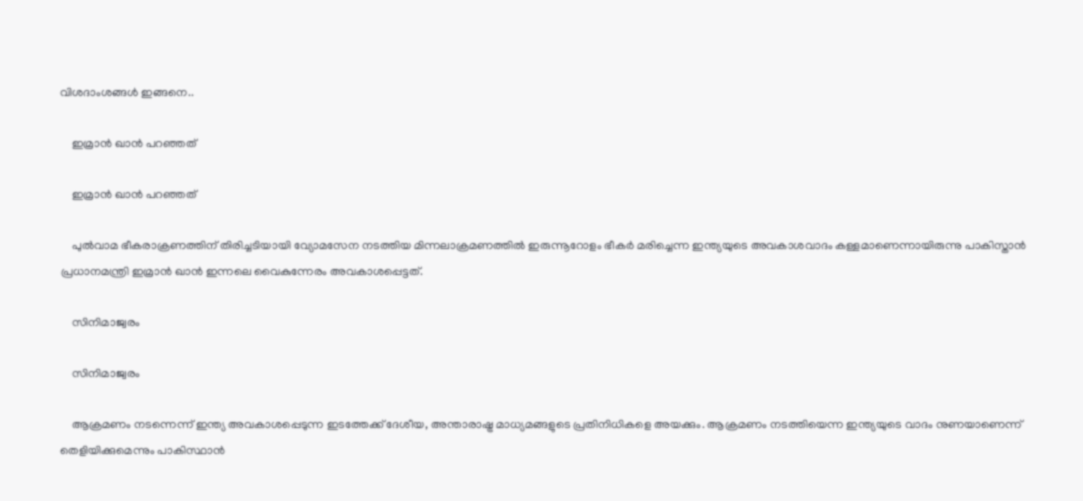വിശദാംശങ്ങള്‍ ഇങ്ങനെ..

    ഇമ്രാന്‍ ഖാന്‍ പറഞ്ഞത്

    ഇമ്രാന്‍ ഖാന്‍ പറഞ്ഞത്

    പുല്‍വാമ ഭീകരാക്രണത്തിന് തിരിച്ചടിയായി വ്യോമസേന നടത്തിയ മിന്നലാക്രമണത്തില്‍ ഇരുന്നൂറോളം ഭീകര്‍ മരിച്ചെന്ന ഇന്ത്യയുടെ അവകാശവാദം കള്ളമാണെന്നായിരുന്നു പാകിസ്താന്‍ പ്രധാനമന്ത്രി ഇമ്രാന്‍ ഖാന്‍ ഇന്നലെ വൈകുന്നേരം അവകാശപ്പെട്ടത്.

    സിനിമാജ്വരം

    സിനിമാജ്വരം

    ആക്രമണം നടന്നെന്ന് ഇന്ത്യ അവകാശപ്പെടുന്ന ഇടത്തേക്ക് ദേശീയ, അന്താരാഷ്ട്ര മാധ്യമങ്ങളുടെ പ്രതിനിധികളെ അയക്കും. ആക്രമണം നടത്തിയെന്ന ഇന്ത്യയുടെ വാദം നുണയാണെന്ന് തെളിയിക്കുമെന്നും പാകിസ്ഥാൻ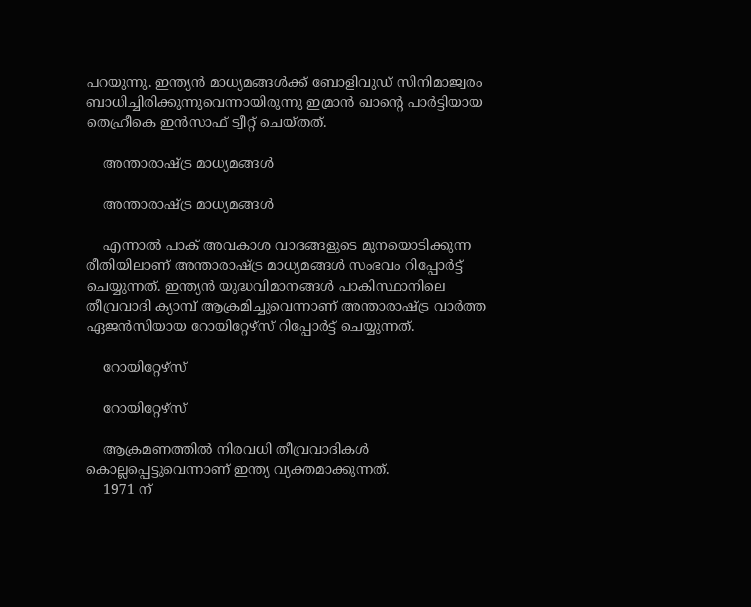പറയുന്നു. ഇന്ത്യന്‍ മാധ്യമങ്ങള്‍ക്ക് ബോളിവുഡ് സിനിമാജ്വരം ബാധിച്ചിരിക്കുന്നുവെന്നായിരുന്നു ഇമ്രാന്‍ ഖാന്‍റെ പാര്‍ട്ടിയായ തെഹ്രീകെ ഇന്‍സാഫ് ട്വീറ്റ് ചെയ്തത്.

    അന്താരാഷ്ട്ര മാധ്യമങ്ങള്‍

    അന്താരാഷ്ട്ര മാധ്യമങ്ങള്‍

    എന്നാല്‍ പാക് അവകാശ വാദങ്ങളുടെ മുനയൊടിക്കുന്ന രീതിയിലാണ് അന്താരാഷ്ട്ര മാധ്യമങ്ങള്‍ സംഭവം റിപ്പോര്‍ട്ട് ചെയ്യുന്നത്. ഇന്ത്യന്‍ യുദ്ധവിമാനങ്ങള്‍ പാകിസ്ഥാനിലെ തീവ്രവാദി ക്യാമ്പ് ആക്രമിച്ചുവെന്നാണ് അന്താരാഷ്ട്ര വാര്‍ത്ത ഏജന്‍സിയായ റോയിറ്റേഴ്സ് റിപ്പോര്‍ട്ട് ചെയ്യുന്നത്.

    റോയിറ്റേഴ്സ്

    റോയിറ്റേഴ്സ്

    ആക്രമണത്തില്‍ നിരവധി തീവ്രവാദികള്‍ കൊല്ലപ്പെട്ടുവെന്നാണ് ഇന്ത്യ വ്യക്തമാക്കുന്നത്.
    1971 ന്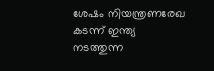ശേഷം നിയന്ത്രണരേഖ കടന്ന് ഇന്ത്യ നടത്തുന്ന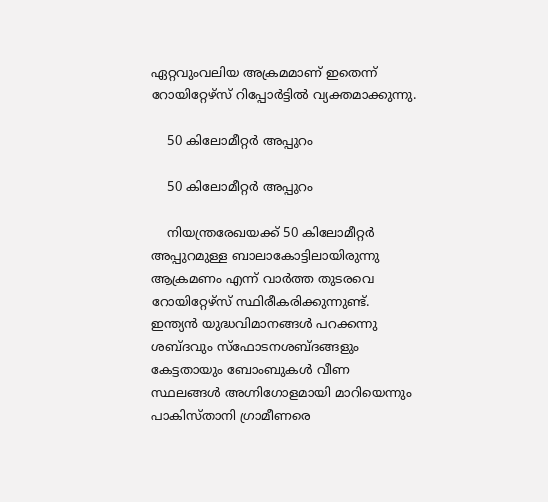ഏറ്റവുംവലിയ അക്രമമാണ് ഇതെന്ന് റോയിറ്റേഴ്സ് റിപ്പോര്‍ട്ടില്‍ വ്യക്തമാക്കുന്നു.

    50 കിലോമീറ്റര്‍ അപ്പുറം

    50 കിലോമീറ്റര്‍ അപ്പുറം

    നിയന്ത്രരേഖയക്ക് 50 കിലോമീറ്റര്‍ അപ്പുറമുള്ള ബാലാകോട്ടിലായിരുന്നു ആക്രമണം എന്ന് വാര്‍ത്ത തുടരവെ റോയിറ്റേഴ്സ് സ്ഥിരീകരിക്കുന്നുണ്ട്. ഇന്ത്യന്‍ യുദ്ധവിമാനങ്ങള്‍ പറക്കന്നു ശബ്ദവും സ്ഫോടനശബ്ദങ്ങളും കേട്ടതായും ബോംബുകള്‍ വീണ സ്ഥലങ്ങള്‍ അഗ്നിഗോളമായി മാറിയെന്നും പാകിസ്താനി ഗ്രാമീണരെ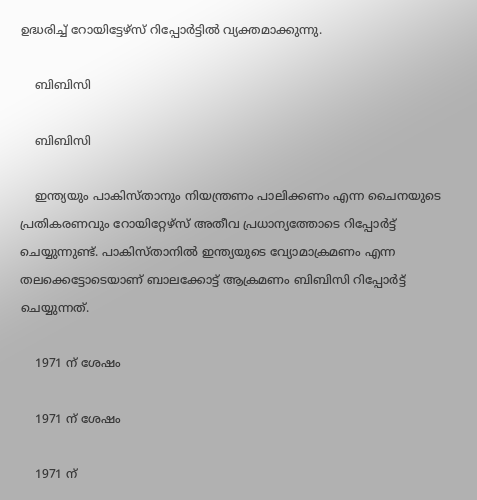ഉദ്ധരിച്ച് റോയിട്ടേഴ്സ് റിപ്പോര്‍ട്ടില്‍ വ്യക്തമാക്കുന്നു.

    ബിബിസി

    ബിബിസി

    ഇന്ത്യയും പാകിസ്താനും നിയന്ത്രണം പാലിക്കണം എന്ന ചൈനയുടെ പ്രതികരണവും റോയിറ്റേഴ്സ് അതീവ പ്രധാന്യത്തോടെ റിപ്പോര്‍ട്ട് ചെയ്യുന്നുണ്ട്. പാകിസ്താനില്‍ ഇന്ത്യയുടെ വ്യോമാക്രമണം എന്ന തലക്കെട്ടോടെയാണ് ബാലക്കോട്ട് ആക്രമണം ബിബിസി റിപ്പോര്‍ട്ട് ചെയ്യുന്നത്.

    1971 ന് ശേഷം

    1971 ന് ശേഷം

    1971 ന്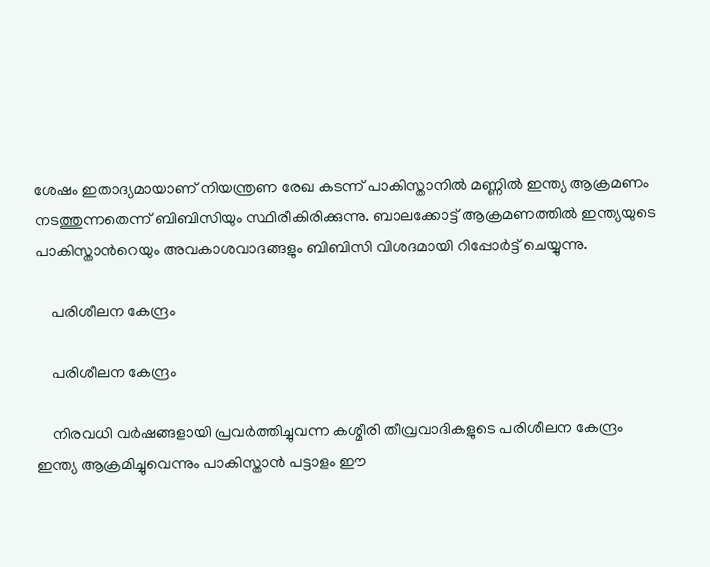ശേഷം ഇതാദ്യമായാണ് നിയന്ത്രണ രേഖ കടന്ന് പാകിസ്താനില്‍ മണ്ണില്‍ ഇന്ത്യ ആക്രമണം നടത്തുന്നതെന്ന് ബിബിസിയും സ്ഥിരീകിരിക്കുന്നു. ബാലക്കോട്ട് ആക്രമണത്തില്‍ ഇന്ത്യയുടെ പാകിസ്താന്‍റെയും അവകാശവാദങ്ങളും ബിബിസി വിശദമായി റിപ്പോര്‍ട്ട് ചെയ്യുന്നു.

    പരിശീലന കേന്ദ്രം

    പരിശീലന കേന്ദ്രം

    നിരവധി വര്‍ഷങ്ങളായി പ്രവര്‍ത്തിച്ചുവന്ന കശ്മീരി തീവ്രവാദികളുടെ പരിശീലന കേന്ദ്രം ഇന്ത്യ ആക്രമിച്ചുവെന്നും പാകിസ്താന്‍ പട്ടാളം ഈ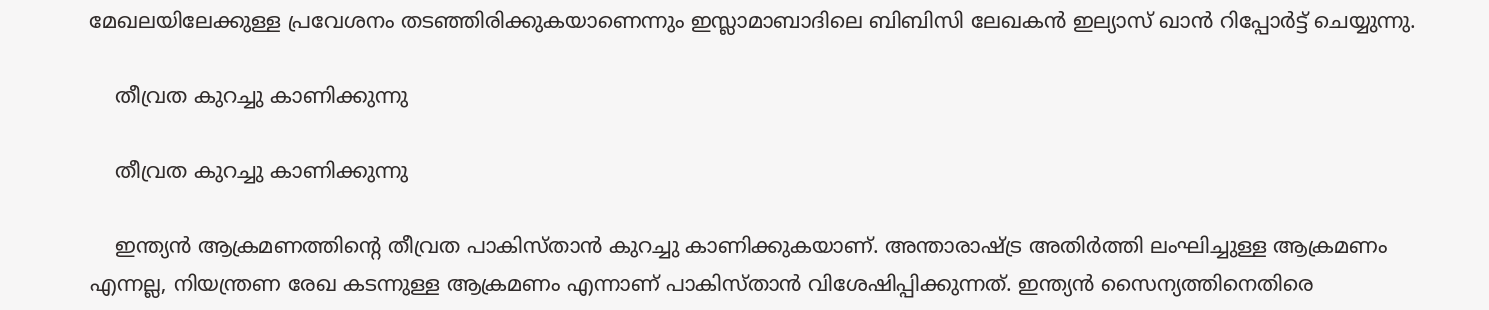മേഖലയിലേക്കുള്ള പ്രവേശനം തടഞ്ഞിരിക്കുകയാണെന്നും ഇസ്ലാമാബാദിലെ ബിബിസി ലേഖകന്‍ ഇല്യാസ് ഖാന്‍ റിപ്പോര്‍ട്ട് ചെയ്യുന്നു.

    തീവ്രത കുറച്ചു കാണിക്കുന്നു

    തീവ്രത കുറച്ചു കാണിക്കുന്നു

    ഇന്ത്യന്‍ ആക്രമണത്തിന്‍റെ തീവ്രത പാകിസ്താന്‍ കുറച്ചു കാണിക്കുകയാണ്. അന്താരാഷ്ട്ര അതിര്‍ത്തി ലംഘിച്ചുള്ള ആക്രമണം എന്നല്ല, നിയന്ത്രണ രേഖ കടന്നുള്ള ആക്രമണം എന്നാണ് പാകിസ്താന്‍ വിശേഷിപ്പിക്കുന്നത്. ഇന്ത്യന്‍ സൈന്യത്തിനെതിരെ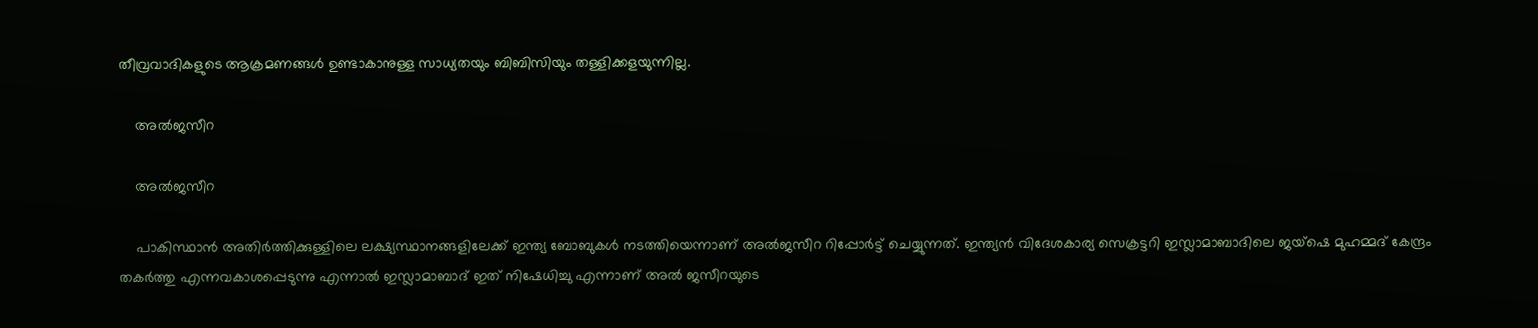തീവ്രവാദികളുടെ ആക്രമണങ്ങള്‍ ഉണ്ടാകാനുള്ള സാധ്യതയും ബിബിസിയും തള്ളിക്കളയുന്നില്ല.

    അല്‍ജസീറ

    അല്‍ജസീറ

    പാകിസ്ഥാന്‍ അതിര്‍ത്തിക്കുള്ളിലെ ലക്ഷ്യസ്ഥാനങ്ങളിലേക്ക് ഇന്ത്യ ബോബുകള്‍ നടത്തിയെന്നാണ് അല്‍ജസീറ റിപ്പോര്‍ട്ട് ചെയ്യുന്നത്. ഇന്ത്യൻ വിദേശകാര്യ സെക്രട്ടറി ഇസ്ലാമാബാദിലെ ജയ്ഷെ മുഹമ്മദ് കേന്ദ്രം തകർത്തു എന്നവകാശപ്പെടുന്നു എന്നാൽ ഇസ്ലാമാബാദ് ഇത് നിഷേധിച്ചു എന്നാണ് അൽ ജസീറയുടെ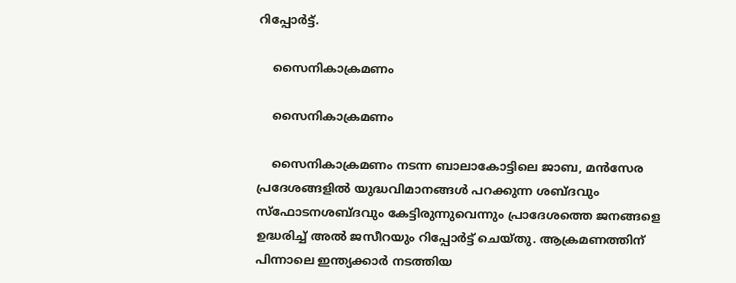റിപ്പോർട്ട്.

    സൈനികാക്രമണം

    സൈനികാക്രമണം

    സൈനികാക്രമണം നടന്ന ബാലാകോട്ടിലെ ജാബ, മൻസേര പ്രദേശങ്ങളിൽ യുദ്ധവിമാനങ്ങൾ പറക്കുന്ന ശബ്ദവും സ്ഫോടനശബ്ദവും കേട്ടിരുന്നുവെന്നും പ്രാദേശത്തെ ജനങ്ങളെ ഉദ്ധരിച്ച് അൽ ജസീറയും റിപ്പോ‍ർട്ട് ചെയ്തു. ആക്രമണത്തിന് പിന്നാലെ ഇന്ത്യക്കാര്‍ നടത്തിയ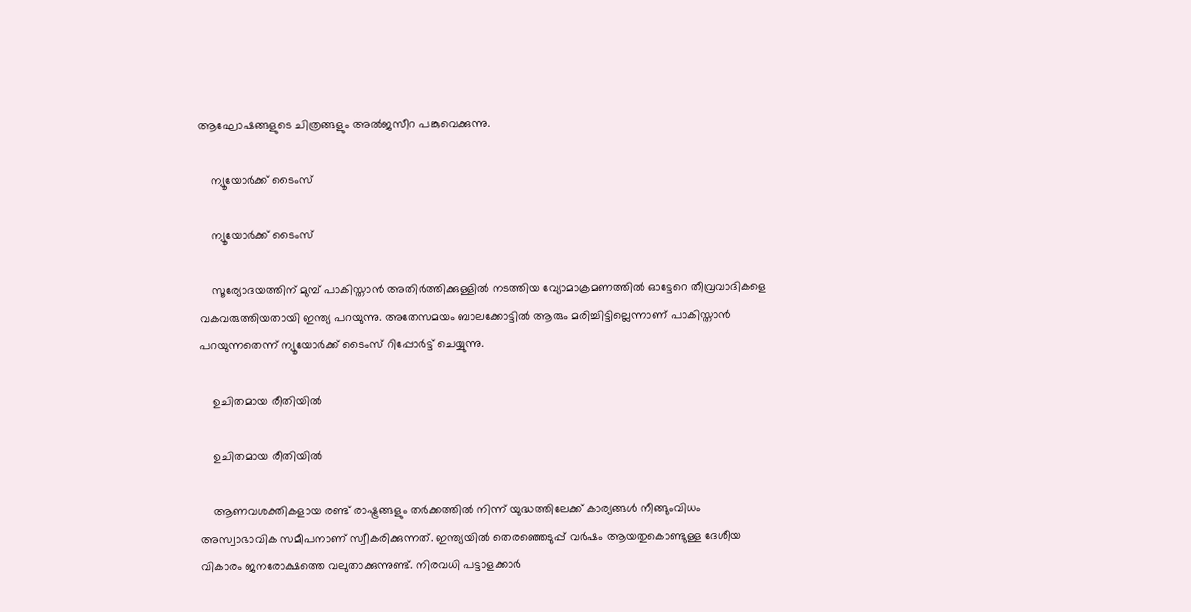ആഘോഷങ്ങളുടെ ചിത്രങ്ങളും അല്‍ജസീറ പങ്കുവെക്കുന്നു.

    ന്യൂയോര്‍ക്ക് ടൈംസ്

    ന്യൂയോര്‍ക്ക് ടൈംസ്

    സൂര്യോദയത്തിന് മുമ്പ് പാകിസ്താന്‍ അതിര്‍ത്തിക്കുള്ളില്‍ നടത്തിയ വ്യോമാക്രമണത്തില്‍ ഓട്ടേറെ തീവ്രവാദികളെ വകവരുത്തിയതായി ഇന്ത്യ പറയുന്നു. അതേസമയം ബാലക്കോട്ടില്‍ ആരും മരിച്ചിട്ടില്ലെന്നാണ് പാകിസ്താന്‍ പറയുന്നതെന്ന് ന്യൂയോര്‍ക്ക് ടൈംസ് റിപ്പോര്‍ട്ട് ചെയ്യുന്നു.

    ഉചിതമായ രീതിയില്‍

    ഉചിതമായ രീതിയില്‍

    ആണവശക്തികളായ രണ്ട് രാഷ്ട്രങ്ങളും തര്‍ക്കത്തില്‍ നിന്ന് യുദ്ധത്തിലേക്ക് കാര്യങ്ങള്‍ നീങ്ങുംവിധം അസ്വാഭാവിക സമീപനാണ് സ്വീകരിക്കുന്നത്. ഇന്ത്യയിൽ തെരഞ്ഞെടുപ്പ് വർഷം ആയതുകൊണ്ടുള്ള ദേശീയ വികാരം ജനരോക്ഷത്തെ വലുതാക്കുന്നുണ്ട്. നിരവധി പട്ടാളക്കാർ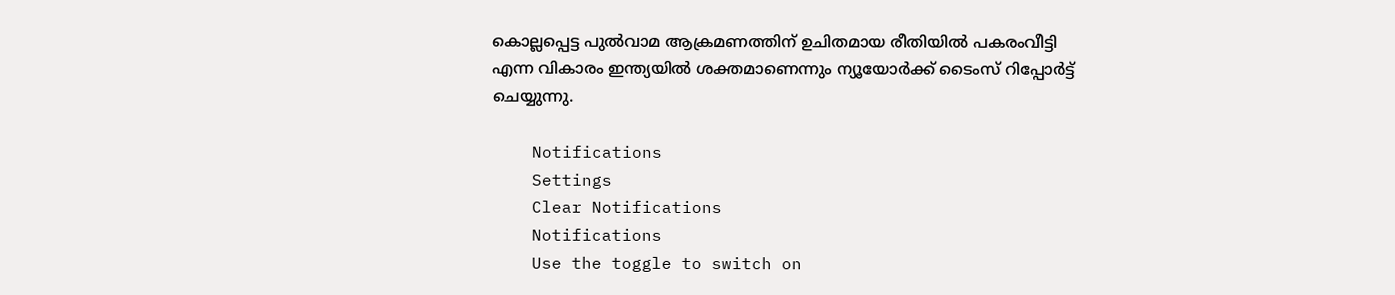കൊല്ലപ്പെട്ട പുൽവാമ ആക്രമണത്തിന് ഉചിതമായ രീതിയില്‍ പകരംവീട്ടി എന്ന വികാരം ഇന്ത്യയിൽ ശക്തമാണെന്നും ന്യൂയോര്‍ക്ക് ടൈംസ് റിപ്പോര്‍ട്ട് ചെയ്യുന്നു.

    Notifications
    Settings
    Clear Notifications
    Notifications
    Use the toggle to switch on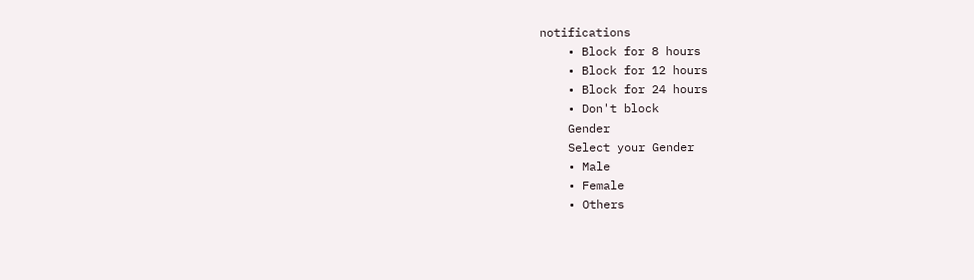notifications
    • Block for 8 hours
    • Block for 12 hours
    • Block for 24 hours
    • Don't block
    Gender
    Select your Gender
    • Male
    • Female
    • Others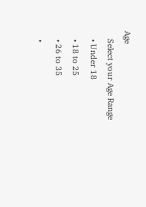Age
    Select your Age Range
    • Under 18
    • 18 to 25
    • 26 to 35
    •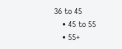36 to 45
    • 45 to 55
    • 55+